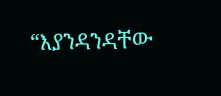“እያንዳንዳቸው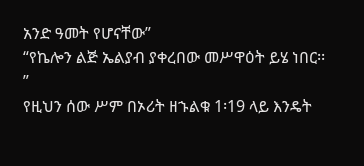አንድ ዓመት የሆናቸው”
“የኬሎን ልጅ ኤልያብ ያቀረበው መሥዋዕት ይሄ ነበር፡፡”
የዚህን ሰው ሥም በኦሪት ዘኁልቁ 1፡19 ላይ እንዴት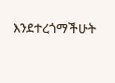እንደተረጎማችሁት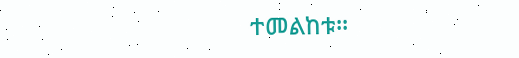ተመልከቱ፡፡